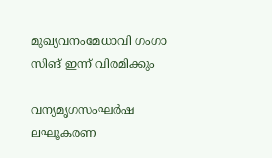മുഖ്യവനംമേധാവി ഗംഗാ സിങ് ഇന്ന് വിരമിക്കും

വന്യമൃഗസംഘര്‍ഷ ലഘൂകരണ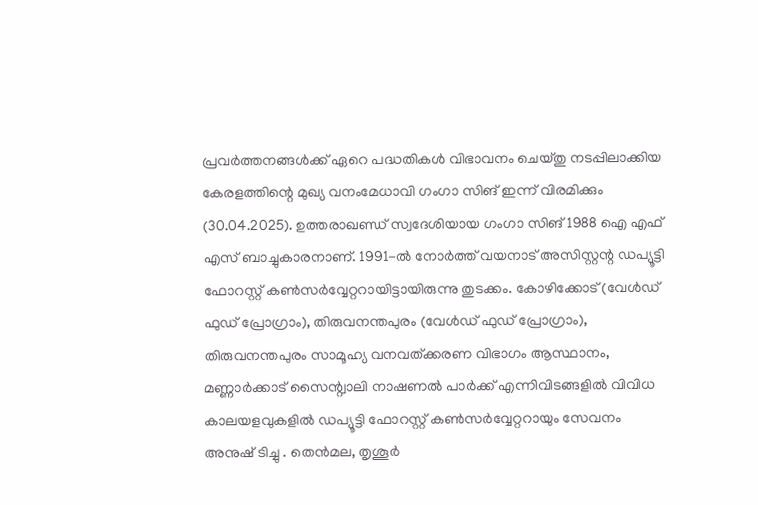പ്രവര്‍ത്തനങ്ങള്‍ക്ക് ഏറെ പദ്ധതികള്‍ വിഭാവനം ചെയ്തു നടപ്പിലാക്കിയ കേരളത്തിന്റെ മുഖ്യ വനംമേധാവി ഗംഗാ സിങ് ഇന്ന് വിരമിക്കും (30.04.2025). ഉത്തരാഖണ്ഡ് സ്വദേശിയായ ഗംഗാ സിങ് 1988 ഐ എഫ് എസ് ബാച്ചുകാരനാണ്. 1991-ല്‍ നോര്‍ത്ത് വയനാട് അസിസ്റ്റന്റ ഡപ്യൂട്ടി ഫോറസ്റ്റ് കണ്‍സര്‍വ്വേറ്ററായിട്ടായിരുന്നു തുടക്കം. കോഴിക്കോട് (വേള്‍ഡ് ഫുഡ് പ്രോഗ്രാം), തിരുവനന്തപുരം (വേള്‍ഡ് ഫുഡ് പ്രോഗ്രാം), തിരുവനന്തപുരം സാമൂഹ്യ വനവത്ക്കരണ വിഭാഗം ആസ്ഥാനം, മണ്ണാര്‍ക്കാട് സൈന്റ്വാലി നാഷണല്‍ പാര്‍ക്ക് എന്നിവിടങ്ങളില്‍ വിവിധ കാലയളവുകളില്‍ ഡപ്യൂട്ടി ഫോറസ്റ്റ് കണ്‍സര്‍വ്വേറ്ററായും സേവനം അനുഷ് ടിച്ചു . തെന്‍മല, തൃശൂര്‍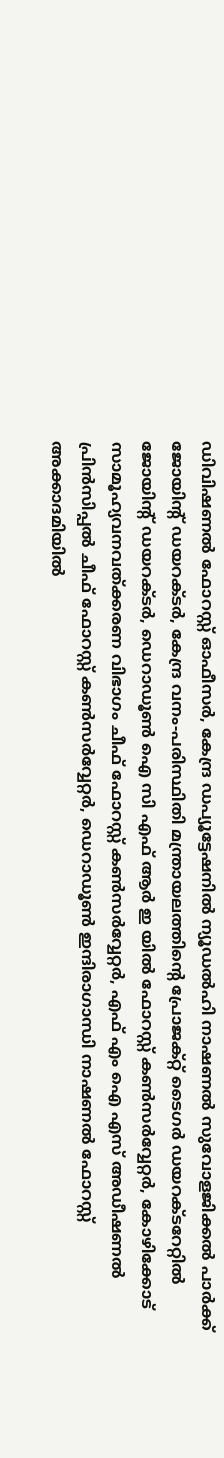ഡിവിഷണല്‍ ഫോറസ്റ്റ് ഓഫീസര്‍, കേന്ദ്ര ഡപ്യൂട്ടേഷനില്‍ ന്യൂഡല്‍ഹി നാഷണല്‍ സുവോളജിക്കല്‍ പാര്‍ക്ക് ജോയിന്റ് ഡയറക്ടര്‍, കേന്ദ്ര വനം-പരിസ്ഥിതി മന്ത്രായലത്തിന്റെ പ്രോജക്റ്റ് ടൈഗര്‍ ഡയറക്ടറേറ്റില്‍ ജോയിന്റ് ഡയറക്ടര്‍, ഡെറാഡൂണ്‍ ഐ സി എഫ് ആര്‍ ഇ യില്‍ ഫോറസ്റ്റ് കണ്‍സര്‍വ്വേറ്റര്‍, കോഴിക്കോട് സാമൂഹ്യവനവത്ക്കരണ വിഭാഗം ചീഫ് ഫോറസ്റ്റ് കണ്‍സര്‍വ്വേറ്റര്‍, എഫ് എം ഐ എസ് അഡീഷണല്‍ പ്രിന്‍സിപ്പല്‍ ചീഫ് ഫോറസ്റ്റ് കണ്‍സര്‍വ്വേറ്റര്‍, ഡെറാഡൂണ്‍ ഇന്ദിരാഗാന്ധി നാഷണല്‍ ഫോറസ്റ്റ് അക്കാദമിയില്‍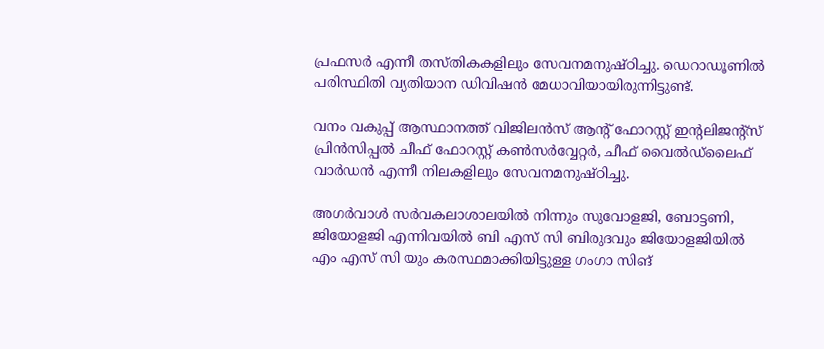പ്രഫസര്‍ എന്നീ തസ്തികകളിലും സേവനമനുഷ്ഠിച്ചു. ഡെറാഡൂണില്‍ പരിസ്ഥിതി വ്യതിയാന ഡിവിഷന്‍ മേധാവിയായിരുന്നിട്ടുണ്ട്.

വനം വകുപ്പ് ആസ്ഥാനത്ത് വിജിലന്‍സ് ആന്റ് ഫോറസ്റ്റ് ഇന്റലിജന്റ്സ് പ്രിന്‍സിപ്പല്‍ ചീഫ് ഫോറസ്റ്റ് കണ്‍സര്‍വ്വേറ്റര്‍, ചീഫ് വൈല്‍ഡ്‌ലൈഫ് വാര്‍ഡന്‍ എന്നീ നിലകളിലും സേവനമനുഷ്ഠിച്ചു.

അഗര്‍വാള്‍ സര്‍വകലാശാലയില്‍ നിന്നും സുവോളജി, ബോട്ടണി, ജിയോളജി എന്നിവയില്‍ ബി എസ് സി ബിരുദവും ജിയോളജിയില്‍ എം എസ് സി യും കരസ്ഥമാക്കിയിട്ടുള്ള ഗംഗാ സിങ്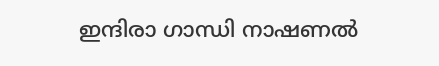ഇന്ദിരാ ഗാന്ധി നാഷണല്‍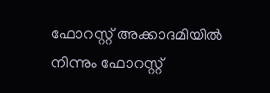ഫോറസ്റ്റ് അക്കാദമിയില്‍ നിന്നും ഫോറസ്റ്റ്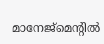മാനേജ്‌മെന്റില്‍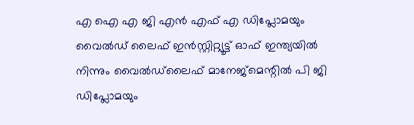എ ഐ എ ജി എന്‍ എഫ് എ ഡിപ്ലോമയും വൈല്‍ഡ് ലൈഫ് ഇന്‍സ്റ്റിറ്റ്യൂട്ട് ഓഫ് ഇന്ത്യയില്‍ നിന്നും വൈല്‍ഡ്‌ലൈഫ് മാനേജ്‌മെന്റില്‍ പി ജി ഡിപ്ലോമയും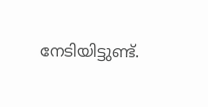നേടിയിട്ടുണ്ട്.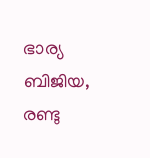ഭാര്യ ബിജിയ, രണ്ടു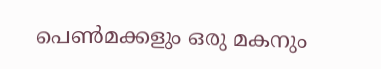പെണ്‍മക്കളും ഒരു മകനും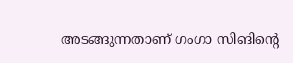അടങ്ങുന്നതാണ് ഗംഗാ സിങിന്റെ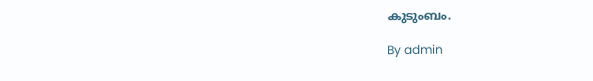കുടുംബം.

By admin